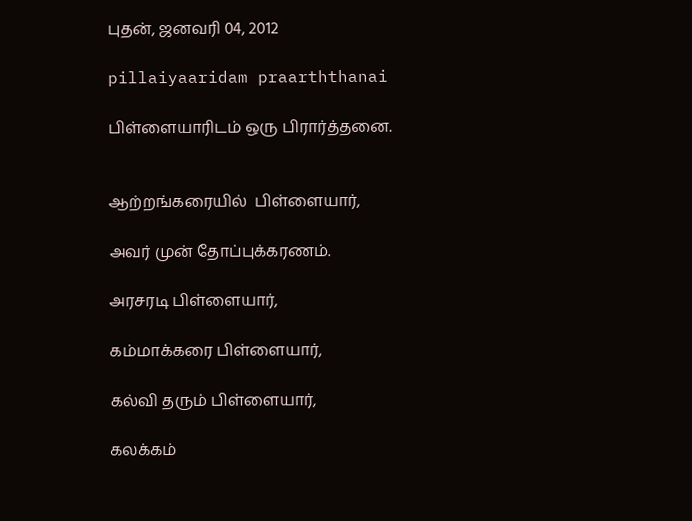புதன், ஜனவரி 04, 2012

pillaiyaaridam praarththanai

பிள்ளையாரிடம் ஒரு பிரார்த்தனை.


ஆற்றங்கரையில்  பிள்ளையார்,

அவர் முன் தோப்புக்கரணம்.

அரசரடி பிள்ளையார்,

கம்மாக்கரை பிள்ளையார்,

கல்வி தரும் பிள்ளையார்,

கலக்கம்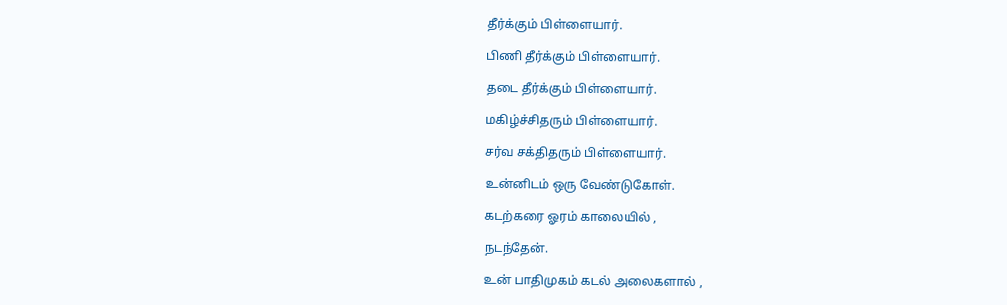தீர்க்கும் பிள்ளையார்.

பிணி தீர்க்கும் பிள்ளையார்.

தடை தீர்க்கும் பிள்ளையார்.

மகிழ்ச்சிதரும் பிள்ளையார்.

சர்வ சக்திதரும் பிள்ளையார்.

உன்னிடம் ஒரு வேண்டுகோள்.

கடற்கரை ஓரம் காலையில் ,

நடந்தேன்.

உன் பாதிமுகம் கடல் அலைகளால் ,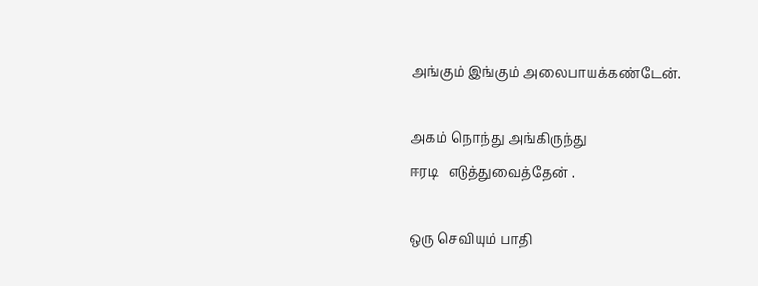அங்கும் இங்கும் அலைபாயக்கண்டேன்.

அகம் நொந்து அங்கிருந்து
ஈரடி   எடுத்துவைத்தேன் .

ஒரு செவியும் பாதி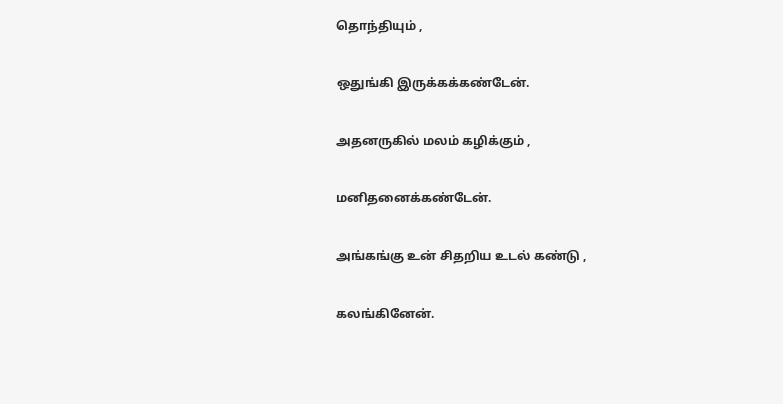தொந்தியும் ,

ஒதுங்கி இருக்கக்கண்டேன்.

அதனருகில் மலம் கழிக்கும் ,

மனிதனைக்கண்டேன்.

அங்கங்கு உன் சிதறிய உடல் கண்டு ,

கலங்கினேன்.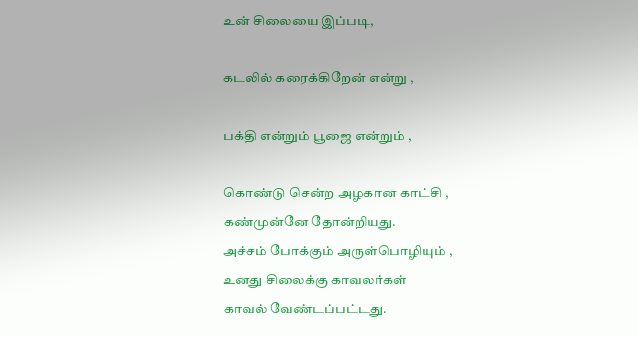உன் சிலையை இப்படி,

கடலில் கரைக்கிறேன் என்று ,

பக்தி என்றும் பூஜை என்றும் ,

கொண்டு சென்ற அழகான காட்சி ,
கண்முன்னே தோன்றியது.
அச்சம் போக்கும் அருள்பொழியும் ,
உனது சிலைக்கு காவலர்கள்
காவல் வேண்டப்பட்டது.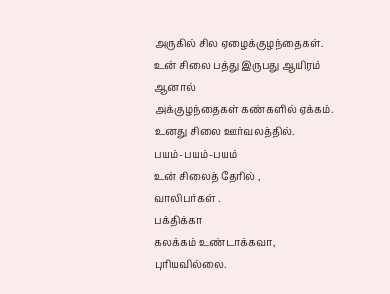அருகில் சில ஏழைக்குழந்தைகள்.
உன் சிலை பத்து இருபது ஆயிரம்
ஆனால்
அக்குழந்தைகள் கண்களில் ஏக்கம்.
உனது சிலை ஊர்வலத்தில்.
பயம்-பயம்-பயம்
உன் சிலைத் தேரில் ,
வாலிபர்கள் .
பக்திக்கா
கலக்கம் உண்டாக்கவா,
புரியவில்லை.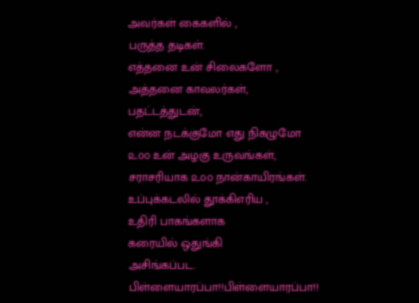அவர்கள் கைகளில் ,
பருத்த தடிகள்.
எத்தனை உன் சிலைகளோ ,
அத்தனை காவலர்கள்,
பதட்டத்துடன்,
என்ன நடக்குமோ எது நிகழுமோ
௨௦௦ உன் அழகு உருவங்கள்,
சராசரியாக ௨௦௦ நான்காயிரங்கள்.
உப்புக்கடலில் தூக்கிஎரிய ,
உதிரி பாகங்களாக
கரையில் ஒதுங்கி
அசிங்கப்பட.
பிள்ளையாரப்பா!!பிள்ளையாரப்பா!!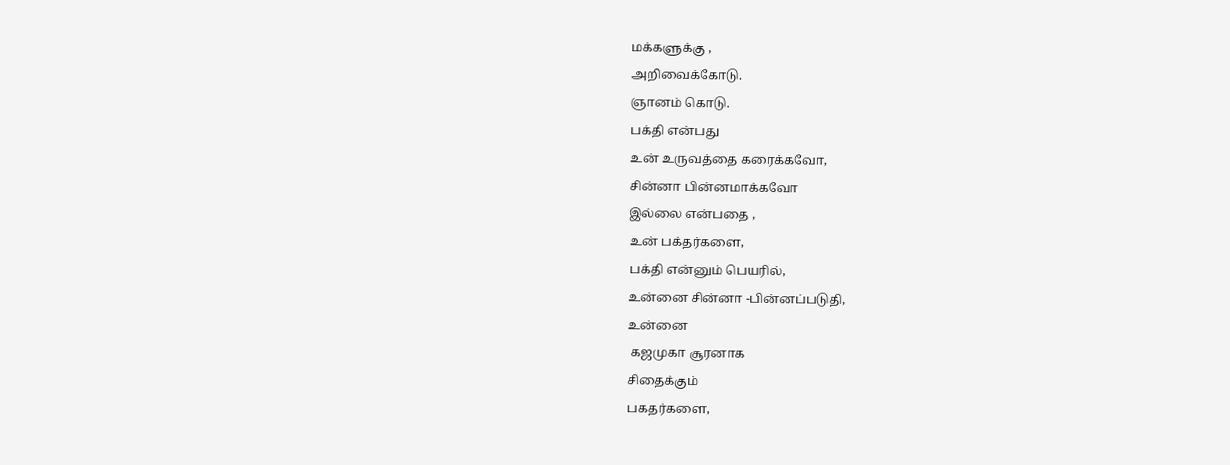மக்களுக்கு ,
அறிவைக்கோடு.
ஞானம் கொடு.
பக்தி என்பது
உன் உருவத்தை கரைக்கவோ,
சின்னா பின்னமாக்கவோ
இல்லை என்பதை ,
உன் பக்தர்களை,
பக்தி என்னும் பெயரில்,
உன்னை சின்னா -பின்னப்படுதி,
உன்னை
 கஜமுகா சூரனாக
சிதைக்கும்
பகதர்களை,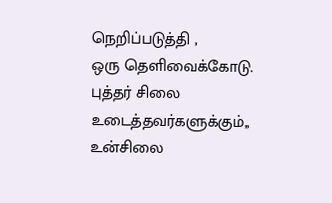நெறிப்படுத்தி ,
ஒரு தெளிவைக்கோடு.
புத்தர் சிலை உடைத்தவர்களுக்கும்,,
உன்சிலை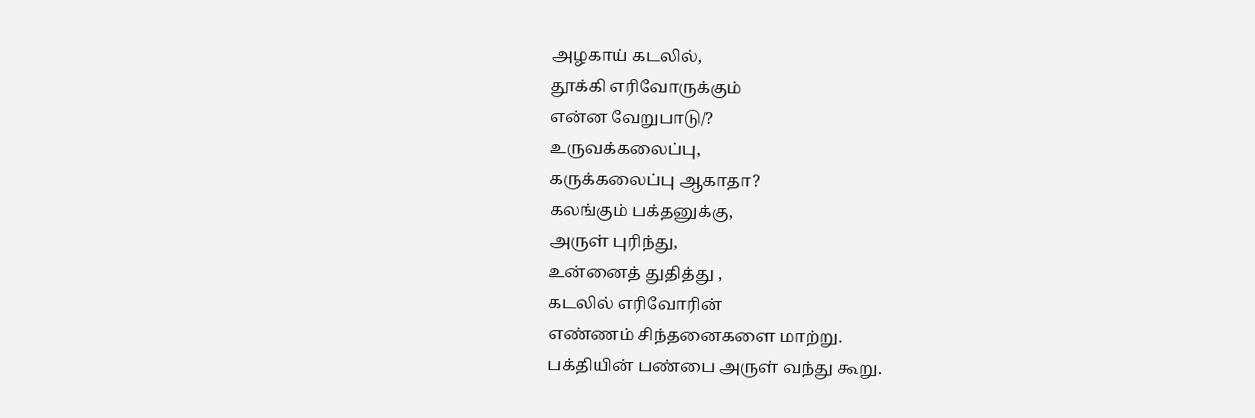அழகாய் கடலில்,
தூக்கி எரிவோருக்கும்
என்ன வேறுபாடு/?
உருவக்கலைப்பு,
கருக்கலைப்பு ஆகாதா?
கலங்கும் பக்தனுக்கு,
அருள் புரிந்து,
உன்னைத் துதித்து ,
கடலில் எரிவோரின்
எண்ணம் சிந்தனைகளை மாற்று.
பக்தியின் பண்பை அருள் வந்து கூறு.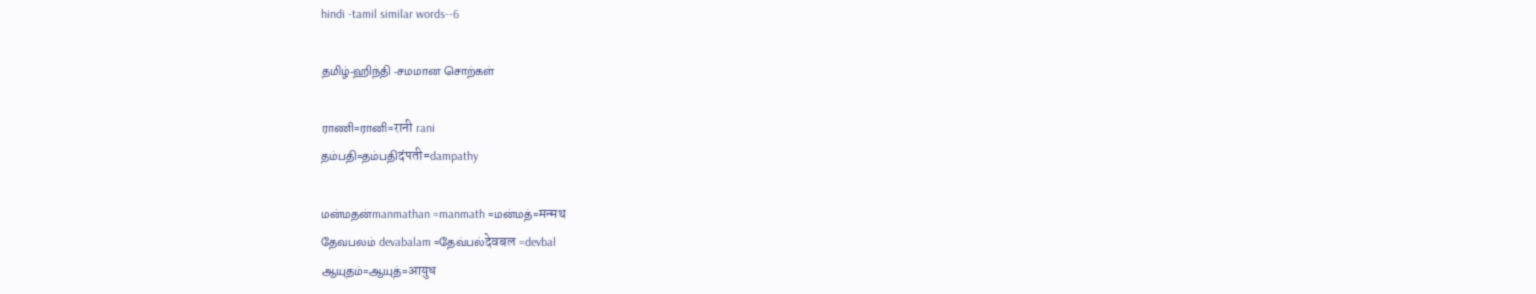hindi -tamil similar words--6

தமிழ்-ஹிந்தி -சமமான சொற்கள்

ராணி=ரானி=रानी rani
தம்பதி=தம்பதிदंपती=dampathy

மன்மதன்manmathan =manmath =மன்மத்=मन्मथ
தேவபலம் devabalam =தேவ்பல்देवबल =devbal
ஆயுதம்=ஆயுத்=आयुध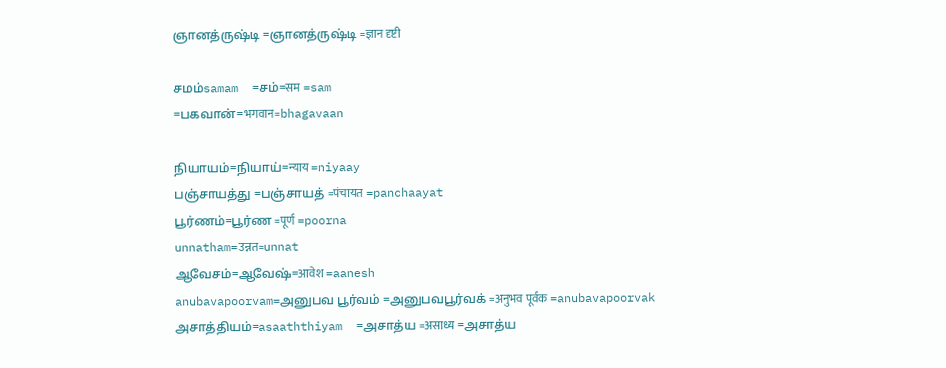ஞானத்ருஷ்டி =ஞானத்ருஷ்டி =ज्ञान दृष्टी

சமம்samam  =சம்=सम =sam
=பகவான்=भगवान=bhagavaan

நியாயம்=நியாய்=न्याय =niyaay
பஞ்சாயத்து =பஞ்சாயத் =पंचायत =panchaayat
பூர்ணம்=பூர்ண =पूर्ण =poorna
unnatham=उन्नत=unnat
ஆவேசம்=ஆவேஷ்=आवेश =aanesh
anubavapoorvam=அனுபவ பூர்வம் =அனுபவபூர்வக் =अनुभव पूर्वक =anubavapoorvak
அசாத்தியம்=asaaththiyam  =அசாத்ய =असाध्य =அசாத்ய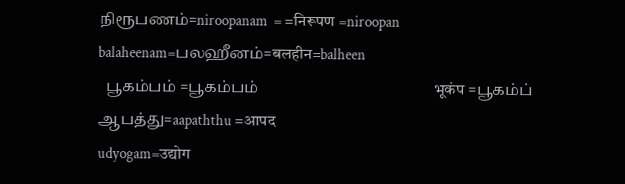நிரூபணம்=niroopanam  = =निरूपण =niroopan
balaheenam=பலஹீனம்=बलहीन=balheen
  பூகம்பம் =பூகம்பம்                                             भूकंप =பூகம்ப்
ஆபத்து=aapaththu =आपद
udyogam=उद्योग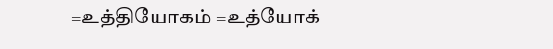=உத்தியோகம் =உத்யோக்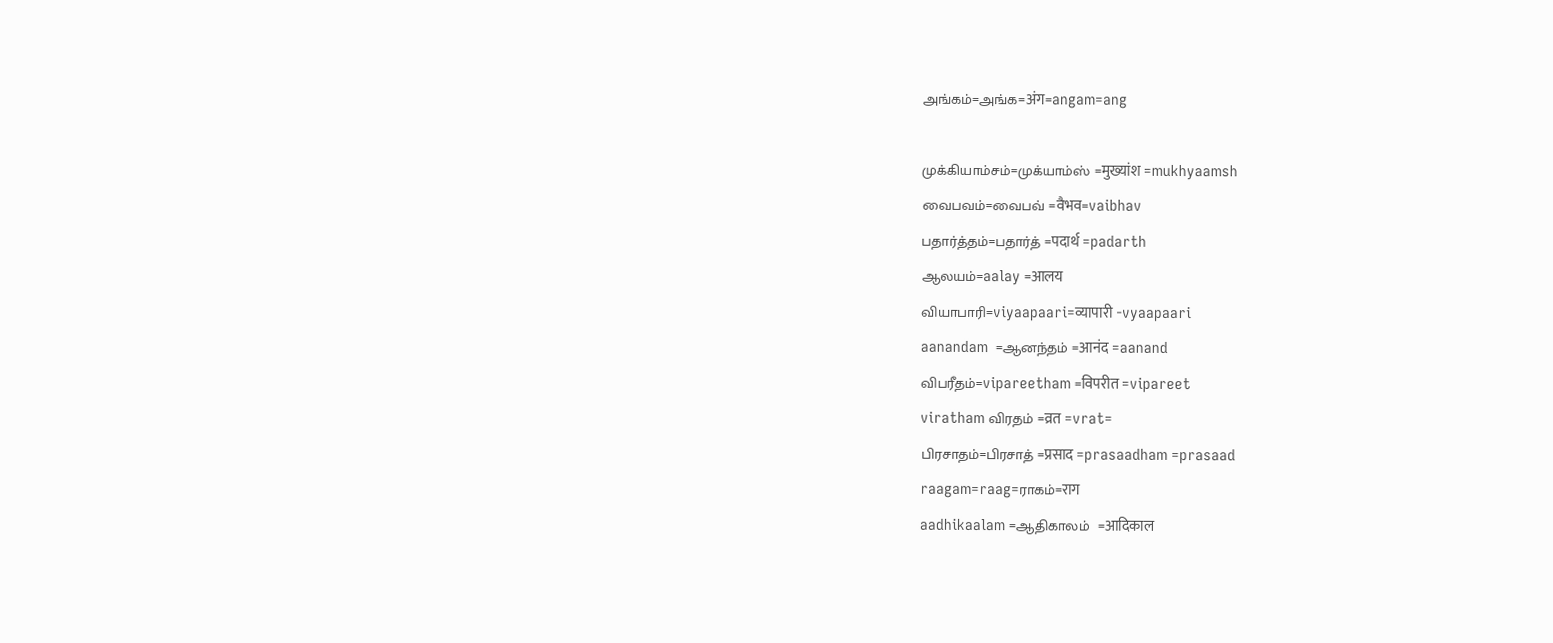அங்கம்=அங்க=अंग=angam=ang

முக்கியாம்சம்=முக்யாம்ஸ் =मुख्यांश =mukhyaamsh
வைபவம்=வைபவ் =वैभव=vaibhav
பதார்த்தம்=பதார்த் =पदार्थ =padarth
ஆலயம்=aalay =आलय
வியாபாரி=viyaapaari=व्यापारी -vyaapaari
aanandam  =ஆனந்தம் =आनंद =aanand
விபரீதம்=vipareetham =विपरीत =vipareet
viratham விரதம் =व्रत =vrat=
பிரசாதம்=பிரசாத் =प्रसाद =prasaadham =prasaad
raagam=raag=ராகம்=राग
aadhikaalam =ஆதிகாலம்  =आदिकाल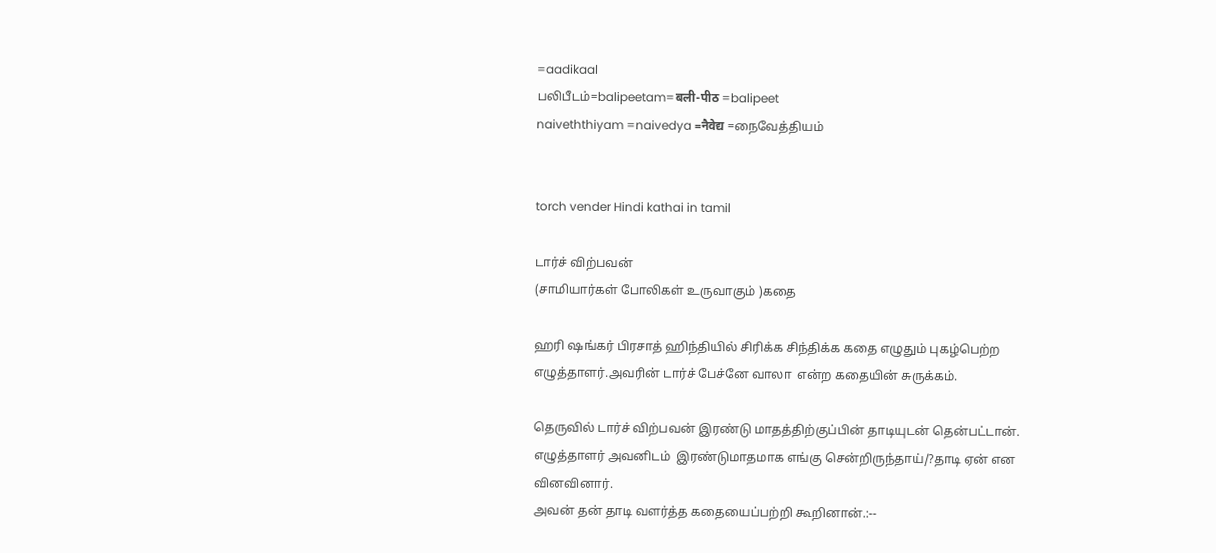=aadikaal
பலிபீடம்=balipeetam=बली-पीठ =balipeet
naiveththiyam =naivedya =नैवेद्य =நைவேத்தியம்


torch vender Hindi kathai in tamil

டார்ச் விற்பவன்
(சாமியார்கள் போலிகள் உருவாகும் )கதை

ஹரி ஷங்கர் பிரசாத் ஹிந்தியில் சிரிக்க சிந்திக்க கதை எழுதும் புகழ்பெற்ற எழுத்தாளர்.அவரின் டார்ச் பேச்னே வாலா  என்ற கதையின் சுருக்கம்.

தெருவில் டார்ச் விற்பவன் இரண்டு மாதத்திற்குப்பின் தாடியுடன் தென்பட்டான்.
எழுத்தாளர் அவனிடம்  இரண்டுமாதமாக எங்கு சென்றிருந்தாய்/?தாடி ஏன் என வினவினார்.
அவன் தன் தாடி வளர்த்த கதையைப்பற்றி கூறினான்.:--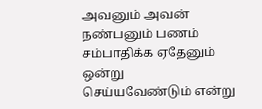அவனும் அவன் நண்பனும் பணம் சம்பாதிக்க ஏதேனும் ஒன்று செய்யவேண்டும் என்று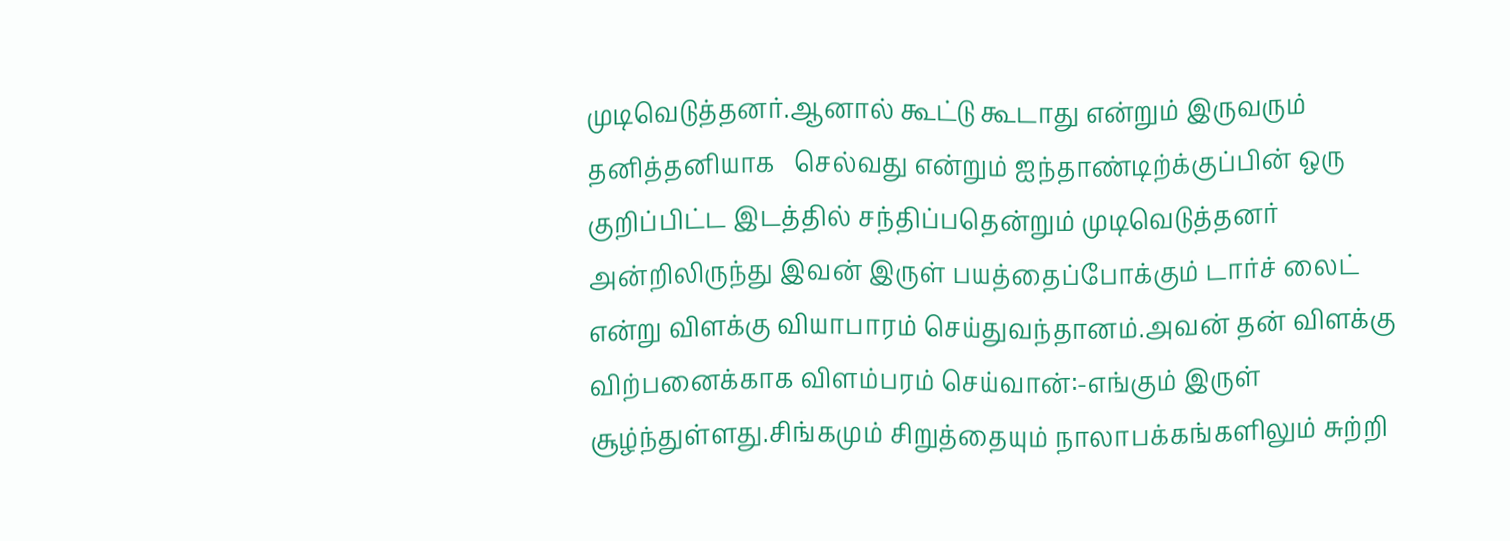முடிவெடுத்தனர்.ஆனால் கூட்டு கூடாது என்றும் இருவரும் தனித்தனியாக   செல்வது என்றும் ஐந்தாண்டிற்க்குப்பின் ஒரு குறிப்பிட்ட இடத்தில் சந்திப்பதென்றும் முடிவெடுத்தனர் அன்றிலிருந்து இவன் இருள் பயத்தைப்போக்கும் டார்ச் லைட் என்று விளக்கு வியாபாரம் செய்துவந்தானம்.அவன் தன் விளக்கு விற்பனைக்காக விளம்பரம் செய்வான்:-எங்கும் இருள் சூழ்ந்துள்ளது.சிங்கமும் சிறுத்தையும் நாலாபக்கங்களிலும் சுற்றி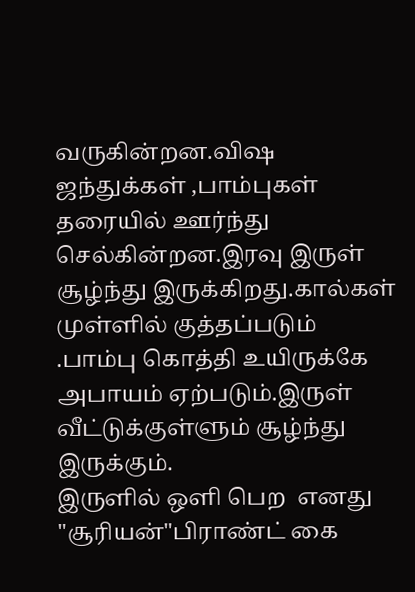வருகின்றன.விஷ ஜந்துக்கள் ,பாம்புகள் தரையில் ஊர்ந்து செல்கின்றன.இரவு இருள் சூழ்ந்து இருக்கிறது.கால்கள் முள்ளில் குத்தப்படும் .பாம்பு கொத்தி உயிருக்கே அபாயம் ஏற்படும்.இருள்  வீட்டுக்குள்ளும் சூழ்ந்து இருக்கும்.
இருளில் ஒளி பெற  எனது "சூரியன்"பிராண்ட் கை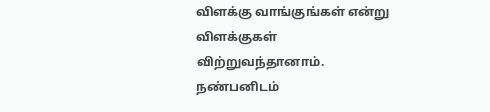விளக்கு வாங்குங்கள் என்று
விளக்குகள் விற்றுவந்தானாம்.
நண்பனிடம்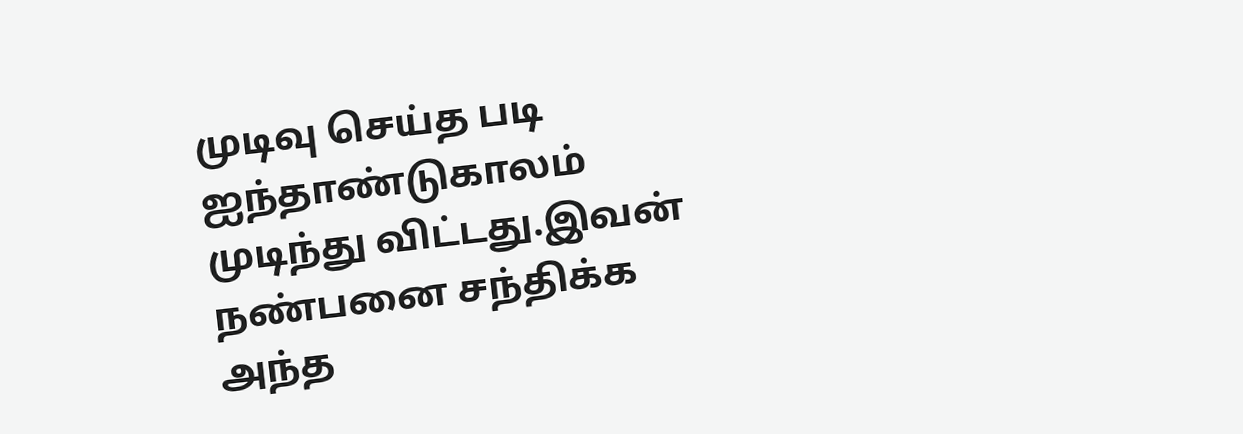முடிவு செய்த படி ஐந்தாண்டுகாலம் முடிந்து விட்டது.இவன் நண்பனை சந்திக்க அந்த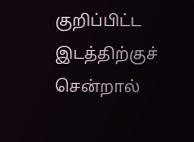குறிப்பிட்ட இடத்திற்குச் சென்றால்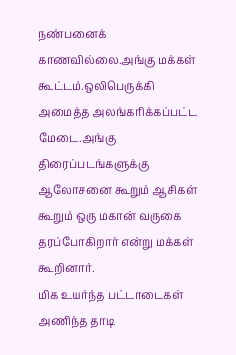நண்பனைக் காணவில்லை.அங்கு மக்கள் கூட்டம்.ஒலிபெருக்கி அமைத்த அலங்கரிக்கப்பட்ட மேடை.அங்கு திரைப்படங்களுக்கு ஆலோசனை கூறும் ஆசிகள் கூறும் ஒரு மகான் வருகை தரப்போகிறார் என்று மக்கள் கூறினார்.
மிக உயர்ந்த பட்டாடைகள் அணிந்த தாடி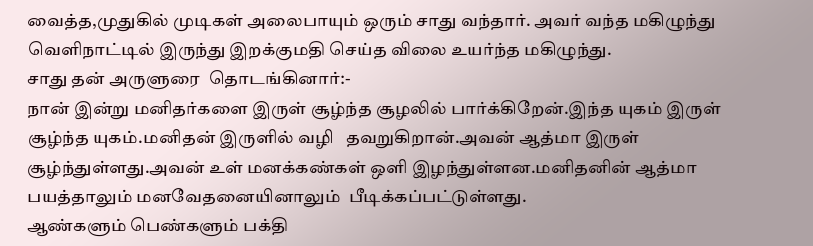வைத்த,முதுகில் முடிகள் அலைபாயும் ஒரும் சாது வந்தார். அவர் வந்த மகிழுந்து வெளிநாட்டில் இருந்து இறக்குமதி செய்த விலை உயர்ந்த மகிழுந்து.
சாது தன் அருளுரை  தொடங்கினார்:-
நான் இன்று மனிதர்களை இருள் சூழ்ந்த சூழலில் பார்க்கிறேன்.இந்த யுகம் இருள் சூழ்ந்த யுகம்.மனிதன் இருளில் வழி   தவறுகிறான்.அவன் ஆத்மா இருள் சூழ்ந்துள்ளது.அவன் உள் மனக்கண்கள் ஒளி இழந்துள்ளன.மனிதனின் ஆத்மா பயத்தாலும் மனவேதனையினாலும்  பீடிக்கப்பட்டுள்ளது.
ஆண்களும் பெண்களும் பக்தி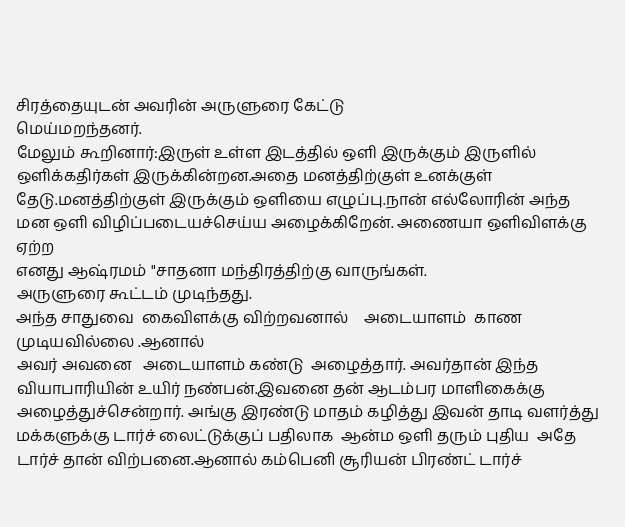சிரத்தையுடன் அவரின் அருளுரை கேட்டு
மெய்மறந்தனர்.
மேலும் கூறினார்:இருள் உள்ள இடத்தில் ஒளி இருக்கும் இருளில் ஒளிக்கதிர்கள் இருக்கின்றன.அதை மனத்திற்குள் உனக்குள் தேடு.மனத்திற்குள் இருக்கும் ஒளியை எழுப்பு.நான் எல்லோரின் அந்த
மன ஒளி விழிப்படையச்செய்ய அழைக்கிறேன். அணையா ஒளிவிளக்கு ஏற்ற
எனது ஆஷ்ரமம் "சாதனா மந்திரத்திற்கு வாருங்கள்.
அருளுரை கூட்டம் முடிந்தது.
அந்த சாதுவை  கைவிளக்கு விற்றவனால்    அடையாளம்  காண  முடியவில்லை .ஆனால்
அவர் அவனை   அடையாளம் கண்டு  அழைத்தார். அவர்தான் இந்த வியாபாரியின் உயிர் நண்பன்.இவனை தன் ஆடம்பர மாளிகைக்கு அழைத்துச்சென்றார். அங்கு இரண்டு மாதம் கழித்து இவன் தாடி வளர்த்து மக்களுக்கு டார்ச் லைட்டுக்குப் பதிலாக  ஆன்ம ஒளி தரும் புதிய  அதே டார்ச் தான் விற்பனை.ஆனால் கம்பெனி சூரியன் பிரண்ட் டார்ச்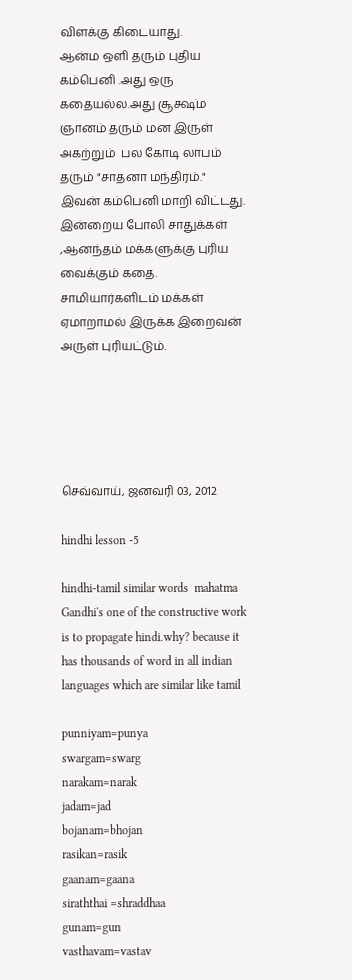விளக்கு கிடையாது.
ஆன்ம ஒளி தரும் புதிய கம்பெனி .அது ஒரு கதையல்ல.அது சூக்ஷ்ம ஞானம் தரும் மன இருள் அகற்றும்  பல கோடி லாபம் தரும் "சாதனா மந்திரம்."
இவன் கம்பெனி மாறி விட்டது.
இன்றைய போலி சாதுக்கள் ,ஆனந்தம் மக்களுக்கு புரிய வைக்கும் கதை.
சாமியார்களிடம் மக்கள் ஏமாறாமல் இருக்க இறைவன் அருள் புரியட்டும்.





செவ்வாய், ஜனவரி 03, 2012

hindhi lesson -5

hindhi-tamil similar words  mahatma Gandhi's one of the constructive work  is to propagate hindi.why? because it has thousands of word in all indian languages which are similar like tamil

punniyam=punya
swargam=swarg
narakam=narak
jadam=jad
bojanam=bhojan
rasikan=rasik
gaanam=gaana
siraththai =shraddhaa
gunam=gun
vasthavam=vastav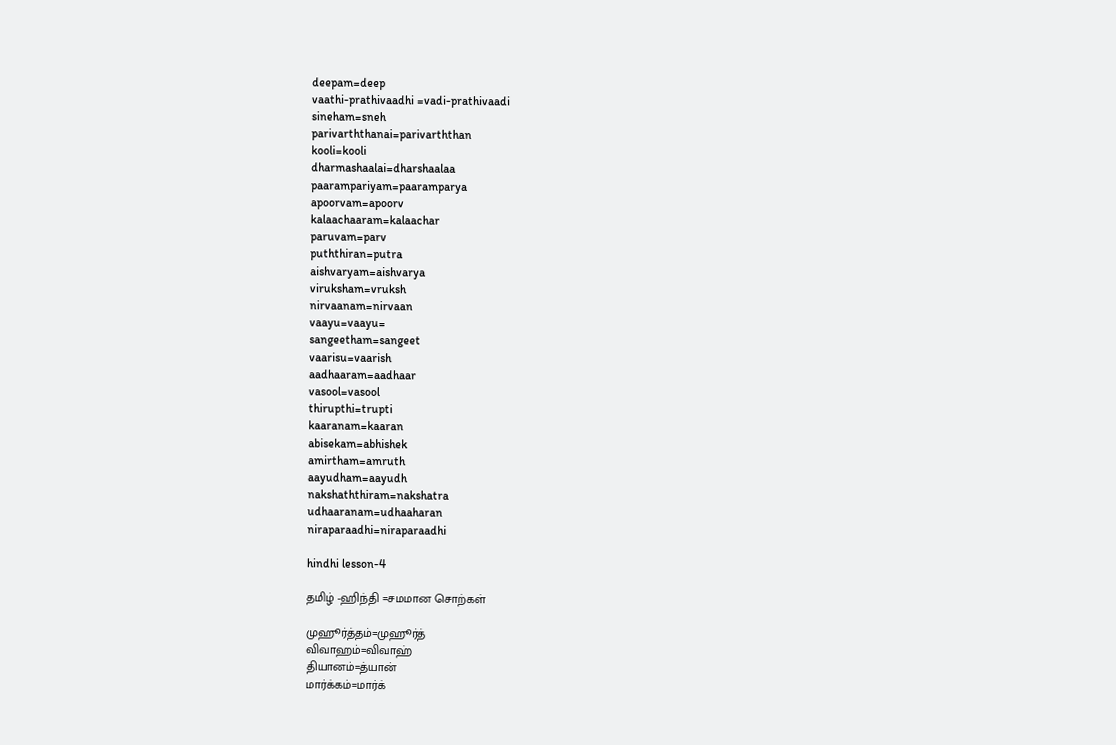deepam=deep
vaathi-prathivaadhi =vadi-prathivaadi
sineham=sneh
parivarththanai=parivarththan
kooli=kooli
dharmashaalai=dharshaalaa
paarampariyam=paaramparya
apoorvam=apoorv
kalaachaaram=kalaachar
paruvam=parv
puththiran=putra
aishvaryam=aishvarya
viruksham=vruksh
nirvaanam=nirvaan
vaayu=vaayu=
sangeetham=sangeet
vaarisu=vaarish
aadhaaram=aadhaar
vasool=vasool
thirupthi=trupti
kaaranam=kaaran
abisekam=abhishek
amirtham=amruth
aayudham=aayudh
nakshaththiram=nakshatra
udhaaranam=udhaaharan
niraparaadhi=niraparaadhi

hindhi lesson-4

தமிழ் -ஹிந்தி =சமமான சொற்கள்

முஹூர்த்தம்=முஹூர்த்
விவாஹம்=விவாஹ்
தியானம்=த்யான்
மார்க்கம்=மார்க்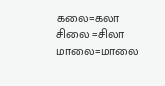கலை=கலா
சிலை =சிலா
மாலை=மாலை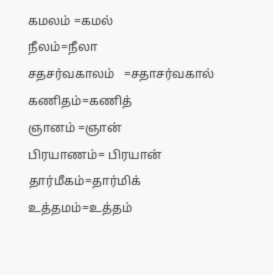கமலம் =கமல்
நீலம்=நீலா
சதசர்வகாலம்   =சதாசர்வகால்
கணிதம்=கணித்
ஞானம் =ஞான்
பிரயாணம்= பிரயான்
தார்மீகம்=தார்மிக்
உத்தமம்=உத்தம்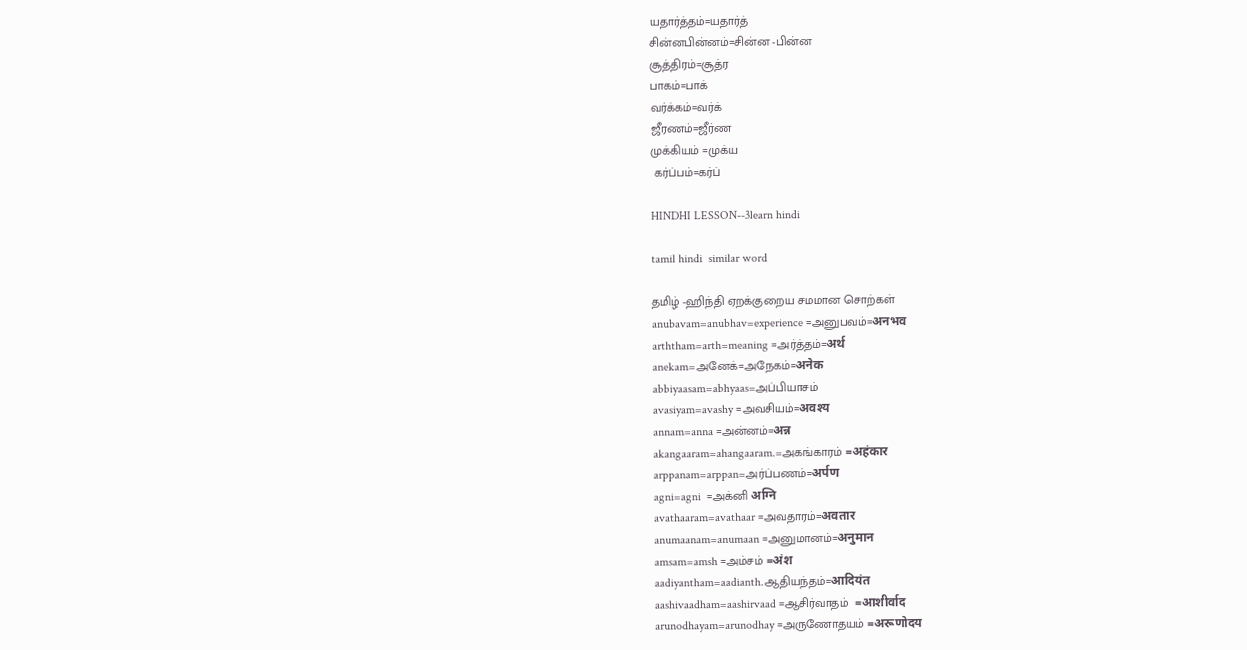யதார்த்தம்=யதார்த்
சின்னபின்னம்=சின்ன -பின்ன
சூத்திரம்=சூத்ர
பாகம்=பாக்
வர்க்கம்=வர்க்
ஜீரணம்=ஜீர்ண
முக்கியம் =முக்ய
 கர்ப்பம்=கர்ப்

HINDHI LESSON--3learn hindi

tamil hindi  similar word

தமிழ் -ஹிந்தி ஏறக்குறைய சமமான சொற்கள்
anubavam=anubhav=experience =அனுபவம்=अनभव
arththam=arth=meaning =அர்த்தம்=अर्थ
anekam=அனேக்=அநேகம்=अनेक
abbiyaasam=abhyaas=அப்பியாசம்
avasiyam=avashy =அவசியம்=अवश्य
annam=anna =அன்னம்=अन्न
akangaaram=ahangaaram.=அகங்காரம் =अहंकार
arppanam=arppan=அர்ப்பணம்=अर्पण
agni=agni  =அக்னி अग्नि
avathaaram=avathaar =அவதாரம்=अवतार
anumaanam=anumaan =அனுமானம்=अनुमान
amsam=amsh =அம்சம் =अंश
aadiyantham=aadianth.ஆதியந்தம்=आदियंत
aashivaadham=aashirvaad =ஆசிர்வாதம்  =आशीर्वाद
arunodhayam=arunodhay =அருணோதயம் =अरूणोदय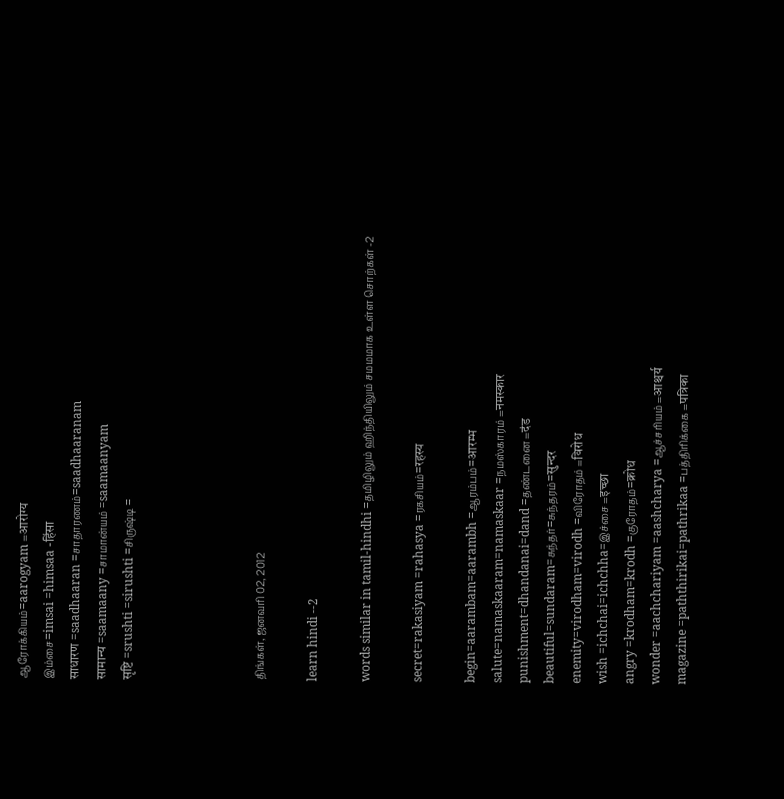ஆரோக்கியம்=aarogyam =आरोग्य
இம்சை=imsai =himsaa -हिंसा
साधारण =saadhaaran =சாதாரணம்=saadhaaranam
सामान्य =saamaany =சாமான்யம் =saamaanyam
सृष्टि =srushti =sirushti =சிருஷ்டி =




திங்கள், ஜனவரி 02, 2012

learn hindi --2

words similar in tamil-hindhi =தமிழிலும் ஹிந்தியிலும் சமமமாக உள்ள சொற்கள் -2

secret=rakasiyam =rahasya =ரகசியம்=रहस्य

begin=aarambam=aarambh =ஆரம்பம்=आरम्भ
salute=namaskaaram=namaskaar =நமஸ்காரம் =नमस्कार
punishment=dhandanai=dand =தண்டனை =दंड
beautiful=sundaram=சுந்தர்=சுந்தரம்=सुन्दर
enemity=virodham=virodh =விரோதம் =विरोध
wish =ichchai=ichchha=இச்சை =इच्छा
angry =krodham=krodh =குரோதம்=क्रोध
wonder =aachchariyam =aashcharya =ஆச்சரியம் =आश्चर्य
magazine =paththirikai=pathrikaa =பத்திரிக்கை =पत्रिका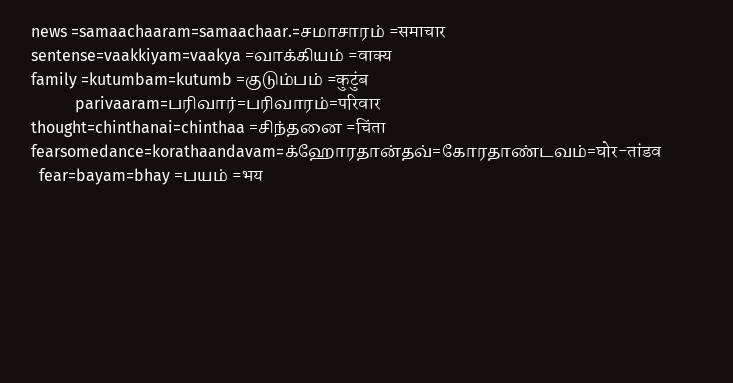news =samaachaaram=samaachaar.=சமாசாரம் =समाचार
sentense=vaakkiyam=vaakya =வாக்கியம் =वाक्य
family =kutumbam=kutumb =குடும்பம் =कुटुंब
           parivaaram=பரிவார்=பரிவாரம்=परिवार
thought=chinthanai=chinthaa =சிந்தனை =चिंता
fearsomedance=korathaandavam=க்ஹோரதான்தவ்=கோரதாண்டவம்=घोर-तांडव
  fear=bayam=bhay =பயம் =भय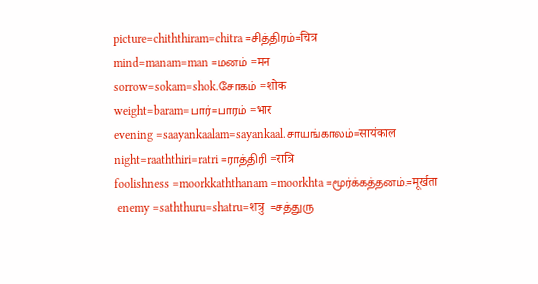picture=chiththiram=chitra =சித்திரம்=चित्र
mind=manam=man =மனம் =मन
sorrow=sokam=shok.சோகம் =शोक
weight=baram=பார்=பாரம் =भार
evening =saayankaalam=sayankaal.சாயங்காலம்=सायंकाल
night=raaththiri=ratri =ராத்திரி =रात्रि
foolishness =moorkkaththanam =moorkhta =மூர்க்கத்தனம்.=मूर्खता
 enemy =saththuru=shatru=शत्रु  =சத்துரு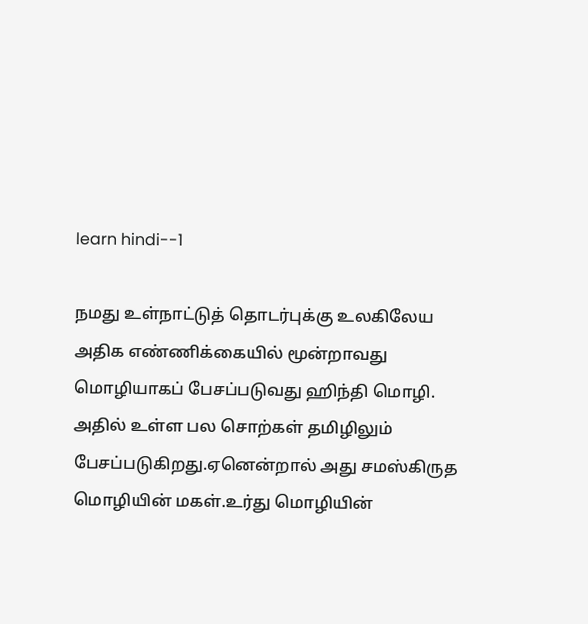learn hindi--1

நமது உள்நாட்டுத் தொடர்புக்கு உலகிலேய
அதிக எண்ணிக்கையில் மூன்றாவது
மொழியாகப் பேசப்படுவது ஹிந்தி மொழி.
அதில் உள்ள பல சொற்கள் தமிழிலும்
பேசப்படுகிறது.ஏனென்றால் அது சமஸ்கிருத மொழியின் மகள்.உர்து மொழியின்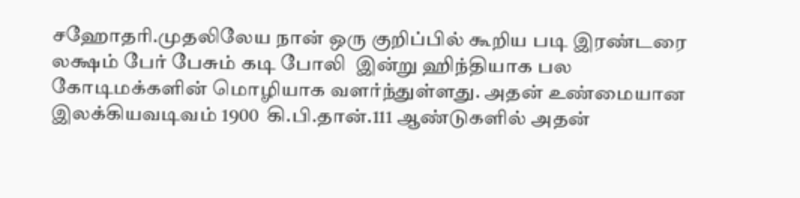சஹோதரி.முதலிலேய நான் ஒரு குறிப்பில் கூறிய படி இரண்டரை லக்ஷம் பேர் பேசும் கடி போலி  இன்று ஹிந்தியாக பல கோடிமக்களின் மொழியாக வளர்ந்துள்ளது. அதன் உண்மையான இலக்கியவடிவம் 1900  கி.பி.தான்.111 ஆண்டுகளில் அதன்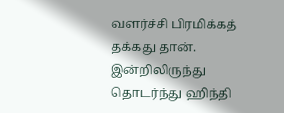வளர்ச்சி பிரமிக்கத் தக்கது தான்.
இன்றிலிருந்து தொடர்ந்து ஹிந்தி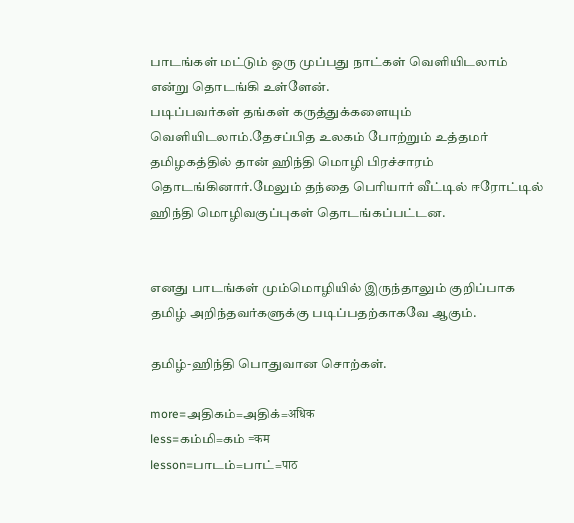பாடங்கள் மட்டும் ஒரு முப்பது நாட்கள் வெளியிடலாம் என்று தொடங்கி உள்ளேன்.
படிப்பவர்கள் தங்கள் கருத்துக்களையும் வெளியிடலாம்.தேசப்பித உலகம் போற்றும் உத்தமர் தமிழகத்தில் தான் ஹிந்தி மொழி பிரச்சாரம் தொடங்கினார்.மேலும் தந்தை பெரியார் வீட்டில் ஈரோட்டில் ஹிந்தி மொழிவகுப்புகள் தொடங்கப்பட்டன.


எனது பாடங்கள் மும்மொழியில் இருந்தாலும் குறிப்பாக தமிழ் அறிந்தவர்களுக்கு படிப்பதற்காகவே ஆகும்.

தமிழ்-ஹிந்தி பொதுவான சொற்கள்.

more=அதிகம்=அதிக்=अधिक
less=கம்மி=கம் =कम
lesson=பாடம்=பாட்=पाठ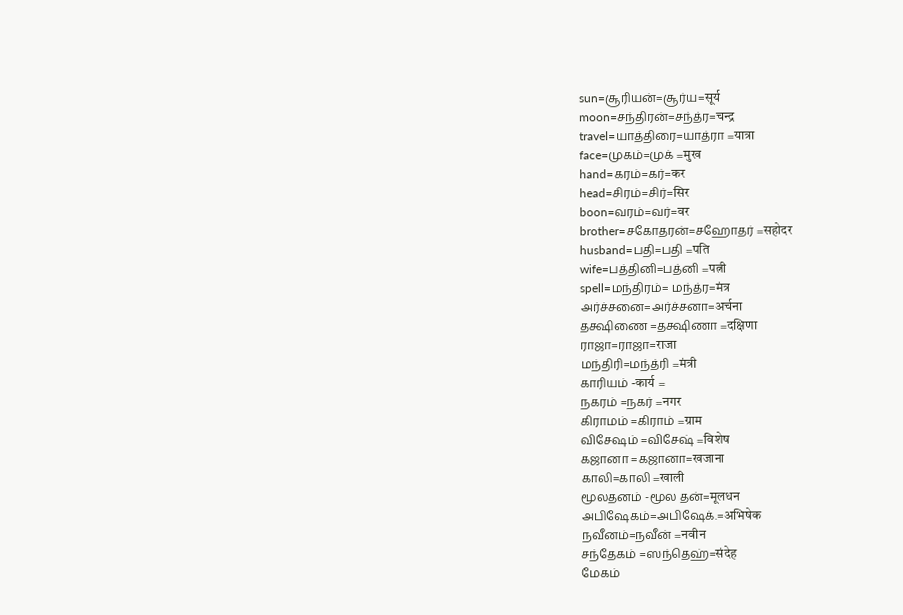sun=சூரியன்=சூர்ய=सूर्य
moon=சந்திரன்=சந்த்ர=चन्द्र
travel=யாத்திரை=யாத்ரா =यात्रा
face=முகம்=முக் =मुख
hand=கரம்=கர்=कर
head=சிரம்=சிர்=सिर
boon=வரம்=வர்=वर
brother=சகோதரன்=சஹோதர் =सहोदर
husband=பதி=பதி =पति
wife=பத்தினி=பத்னி =पत्नी
spell=மந்திரம்= மந்த்ர=मंत्र
அர்ச்சனை=அர்ச்சனா=अर्चना
தக்ஷிணை =தக்ஷிணா =दक्षिणा
ராஜா=ராஜா=राजा
மந்திரி=மந்த்ரி =मंत्री
காரியம் -कार्य =
நகரம் =நகர் =नगर
கிராமம் =கிராம் =ग्राम
விசேஷம் =விசேஷ் =विशेष
கஜானா =கஜானா=खजाना
காலி=காலி =खाली
மூலதனம் -மூல தன்=मूलधन
அபிஷேகம்=அபிஷேக்.=अभिषेक
நவீனம்=நவீன் =नवीन
சந்தேகம் =ஸந்தெஹ்=संदेह
மேகம்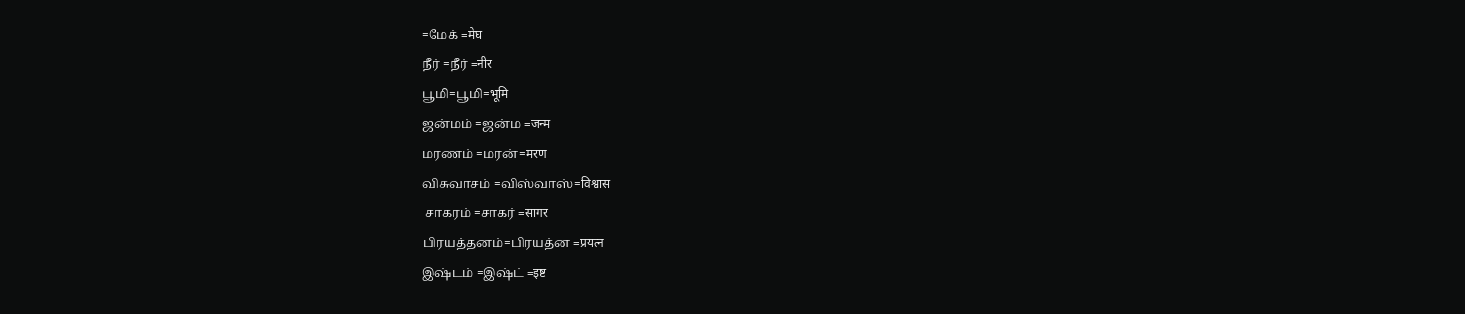=மேக் =मेघ
நீர் =நீர் =नीर
பூமி=பூமி=भूमि
ஜன்மம் =ஜன்ம =जन्म
மரணம் =மரன்=मरण
விசுவாசம் =விஸ்வாஸ்=विश्वास
 சாகரம் =சாகர் =सागर
பிரயத்தனம்=பிரயத்ன =प्रयत्न
இஷ்டம் =இஷ்ட் =इष्ट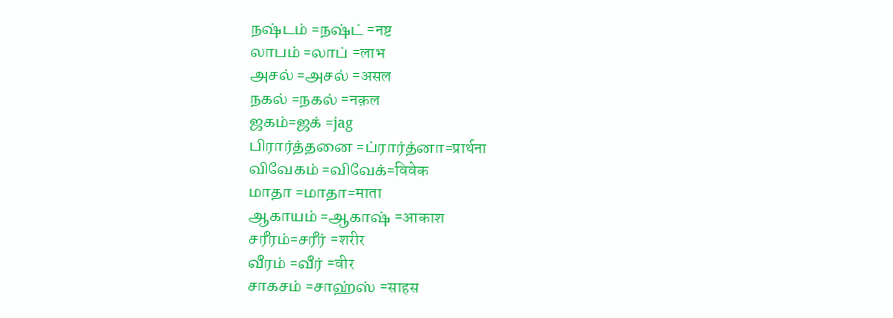நஷ்டம் =நஷ்ட் =नष्ट
லாபம் =லாப் =लाभ
அசல் =அசல் =असल
நகல் =நகல் =नक़ल
ஜகம்=ஜக் =jag
பிரார்த்தனை =ப்ரார்த்னா=प्रार्थना
விவேகம் =விவேக்=विवेक
மாதா =மாதா=माता
ஆகாயம் =ஆகாஷ் =आकाश
சரீரம்=சரீர் =शरीर
வீரம் =வீர் =वीर
சாகசம் =சாஹ்ஸ் =साहस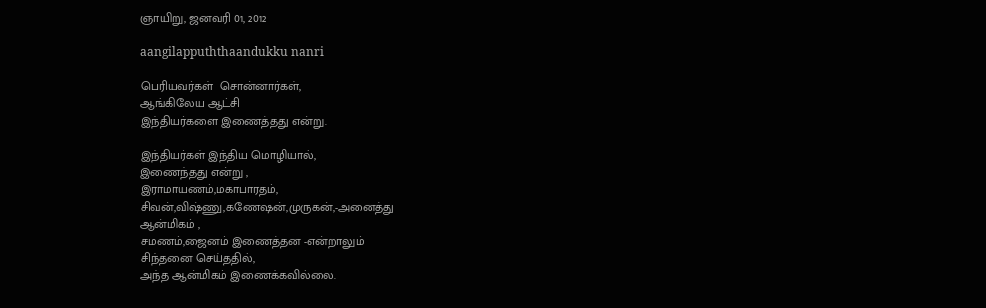ஞாயிறு, ஜனவரி 01, 2012

aangilappuththaandukku nanri

பெரியவர்கள்  சொன்னார்கள்,
ஆங்கிலேய ஆட்சி
இந்தியர்களை இணைத்தது என்று.

இந்தியர்கள் இந்திய மொழியால்,
இணைந்தது என்று ,
இராமாயணம்,மகாபாரதம்,
சிவன்,விஷ்ணு,கணேஷன்,முருகன்,-அனைத்து
ஆன்மிகம் ,
சமணம்,ஜைனம் இணைத்தன -என்றாலும்
சிந்தனை செய்ததில்,
அந்த ஆன்மிகம் இணைக்கவில்லை.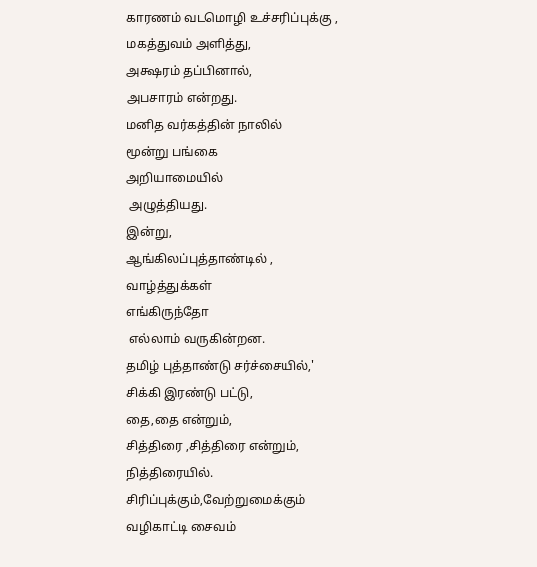காரணம் வடமொழி உச்சரிப்புக்கு ,
மகத்துவம் அளித்து,
அக்ஷரம் தப்பினால்,
அபசாரம் என்றது.
மனித வர்கத்தின் நாலில்
மூன்று பங்கை
அறியாமையில்
 அழுத்தியது.
இன்று,
ஆங்கிலப்புத்தாண்டில் ,
வாழ்த்துக்கள்
எங்கிருந்தோ
 எல்லாம் வருகின்றன.
தமிழ் புத்தாண்டு சர்ச்சையில்,'
சிக்கி இரண்டு பட்டு,
தை,தை என்றும்,
சித்திரை ,சித்திரை என்றும்,
நித்திரையில்.
சிரிப்புக்கும்,வேற்றுமைக்கும்
வழிகாட்டி சைவம்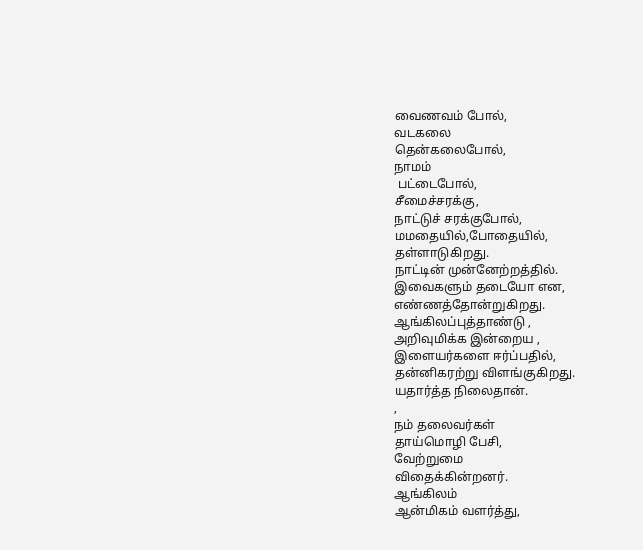வைணவம் போல்,
வடகலை
தென்கலைபோல்,
நாமம்
 பட்டைபோல்,
சீமைச்சரக்கு,
நாட்டுச் சரக்குபோல்,
மமதையில்,போதையில்,
தள்ளாடுகிறது.
நாட்டின் முன்னேற்றத்தில்.
இவைகளும் தடையோ என,
எண்ணத்தோன்றுகிறது.
ஆங்கிலப்புத்தாண்டு ,
அறிவுமிக்க இன்றைய ,
இளையர்களை ஈர்ப்பதில்,
தன்னிகரற்று விளங்குகிறது.
யதார்த்த நிலைதான்.
,
நம் தலைவர்கள்
தாய்மொழி பேசி,
வேற்றுமை
விதைக்கின்றனர்.
ஆங்கிலம்
ஆன்மிகம் வளர்த்து,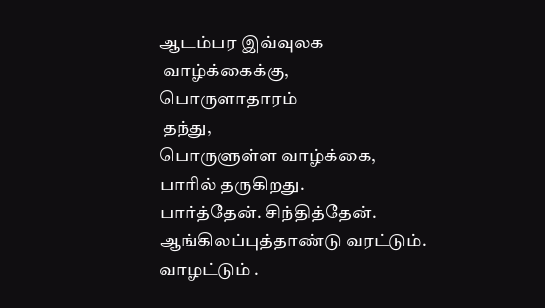ஆடம்பர இவ்வுலக
 வாழ்க்கைக்கு,
பொருளாதாரம்
 தந்து,
பொருளுள்ள வாழ்க்கை,
பாரில் தருகிறது.
பார்த்தேன். சிந்தித்தேன்.
ஆங்கிலப்புத்தாண்டு வரட்டும்.
வாழட்டும் .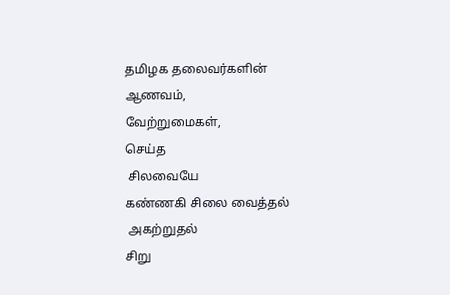தமிழக தலைவர்களின்
ஆணவம்,
வேற்றுமைகள்,
செய்த
 சிலவையே
கண்ணகி சிலை வைத்தல்
 அகற்றுதல்
சிறு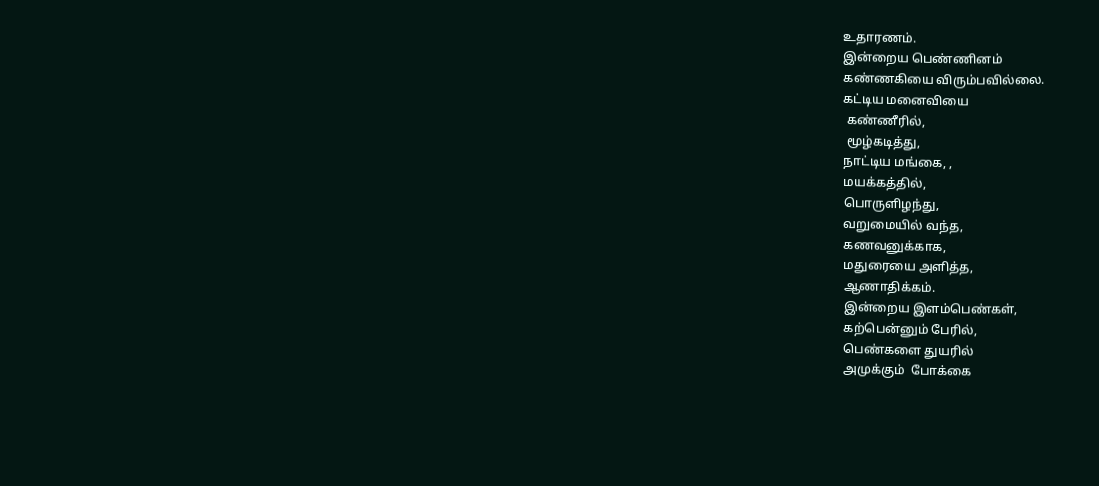உதாரணம்.
இன்றைய பெண்ணினம்
கண்ணகியை விரும்பவில்லை.
கட்டிய மனைவியை
 கண்ணீரில்,
 மூழ்கடித்து,
நாட்டிய மங்கை, ,
மயக்கத்தில்,
பொருளிழந்து,
வறுமையில் வந்த,
கணவனுக்காக,
மதுரையை அளித்த,
ஆணாதிக்கம்.
இன்றைய இளம்பெண்கள்,
கற்பென்னும் பேரில்,
பெண்களை துயரில்
அமுக்கும்  போக்கை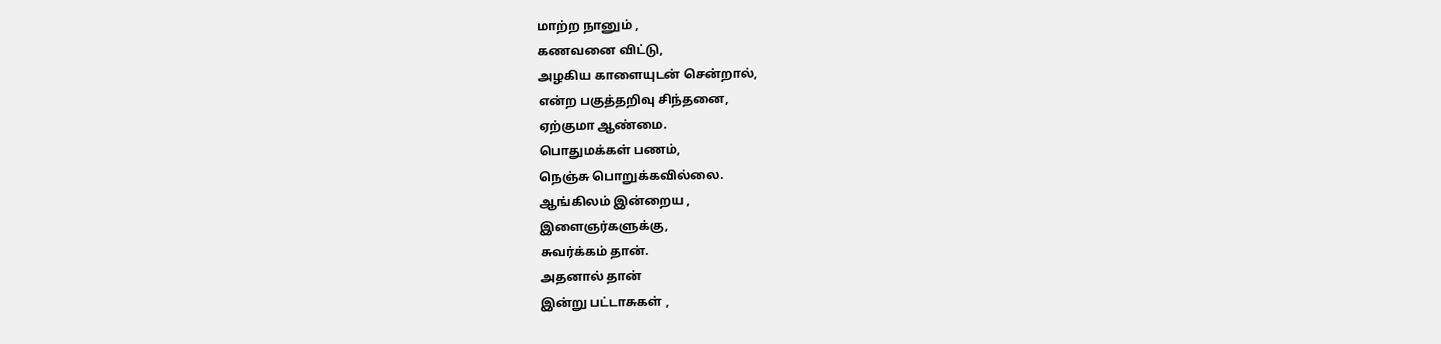மாற்ற நானும் ,
கணவனை விட்டு,
அழகிய காளையுடன் சென்றால்,
என்ற பகுத்தறிவு சிந்தனை,
ஏற்குமா ஆண்மை.
பொதுமக்கள் பணம்,
நெஞ்சு பொறுக்கவில்லை.
ஆங்கிலம் இன்றைய ,
இளைஞர்களுக்கு,
சுவர்க்கம் தான்.
அதனால் தான்
இன்று பட்டாசுகள் ,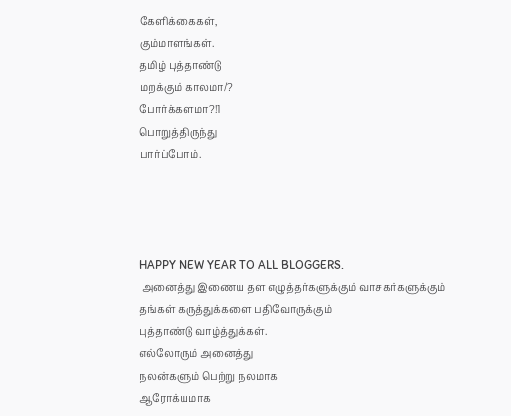கேளிக்கைகள்,
கும்மாளங்கள்.
தமிழ் புத்தாண்டு
மறக்கும் காலமா/?
போர்க்களமா?!1
பொறுத்திருந்து
பார்ப்போம்.




HAPPY NEW YEAR TO ALL BLOGGERS.
 அனைத்து இணைய தள எழுத்தர்களுக்கும் வாசகர்களுக்கும்
தங்கள் கருத்துக்களை பதிவோருக்கும்
புத்தாண்டு வாழ்த்துக்கள்.
எல்லோரும் அனைத்து
நலன்களும் பெற்று நலமாக
ஆரோக்யமாக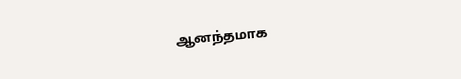ஆனந்தமாக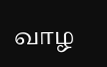வாழ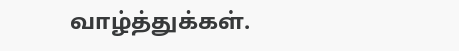வாழ்த்துக்கள்.